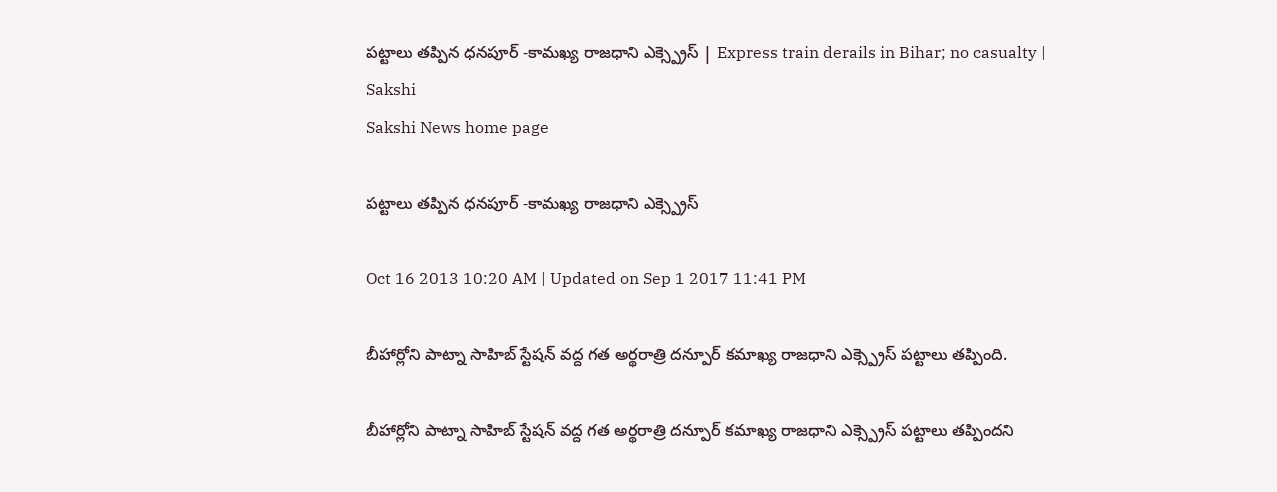పట్టాలు తప్పిన ధనపూర్ -కామఖ్య రాజధాని ఎక్స్ప్రెస్ | Express train derails in Bihar; no casualty | Sakshi
Sakshi News home page

పట్టాలు తప్పిన ధనపూర్ -కామఖ్య రాజధాని ఎక్స్ప్రెస్

Oct 16 2013 10:20 AM | Updated on Sep 1 2017 11:41 PM

బీహార్లోని పాట్నా సాహిబ్ స్టేషన్ వద్ద గత అర్థరాత్రి దన్పూర్ కమాఖ్య రాజధాని ఎక్స్ప్రెస్ పట్టాలు తప్పింది.

బీహార్లోని పాట్నా సాహిబ్ స్టేషన్ వద్ద గత అర్థరాత్రి దన్పూర్ కమాఖ్య రాజధాని ఎక్స్ప్రెస్ పట్టాలు తప్పిందని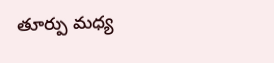తూర్పు మధ్య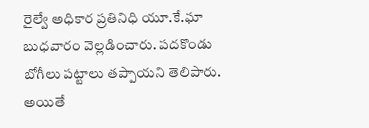రైల్వే అధికార ప్రతినిధి యూ.కే.ఘా బుధవారం వెల్లడించారు. పదకొండు బోగీలు పట్టాలు తప్పాయని తెలిపారు. అయితే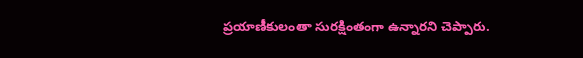ప్రయాణీకులంతా సురక్షింతంగా ఉన్నారని చెప్పారు.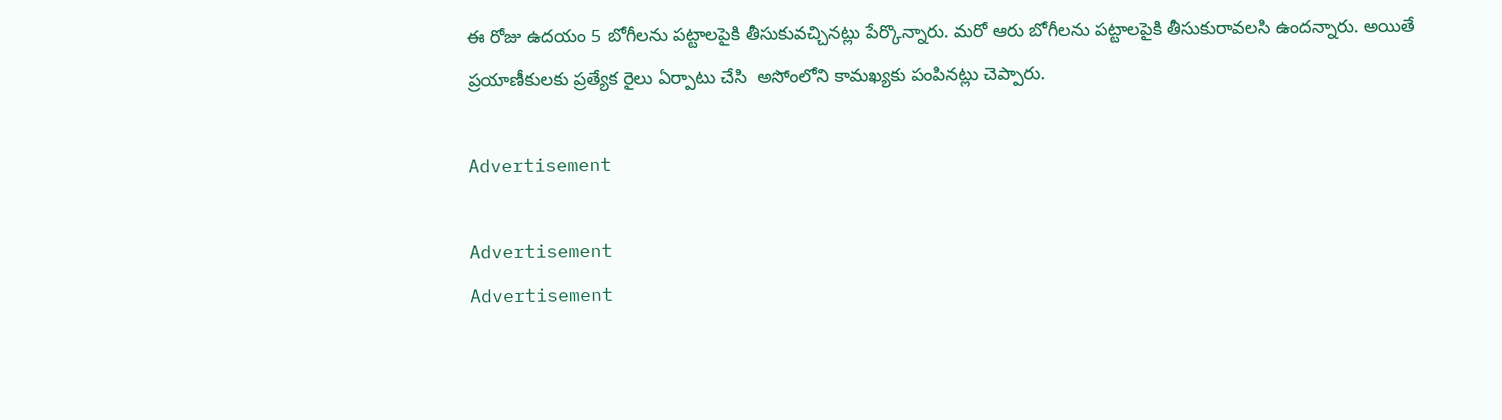ఈ రోజు ఉదయం 5 బోగీలను పట్టాలపైకి తీసుకువచ్చినట్లు పేర్కొన్నారు. మరో ఆరు బోగీలను పట్టాలపైకి తీసుకురావలసి ఉందన్నారు. అయితే ప్రయాణీకులకు ప్రత్యేక రైలు ఏర్పాటు చేసి  అసోంలోని కామఖ్యకు పంపినట్లు చెప్పారు.

Advertisement

Advertisement
Advertisement